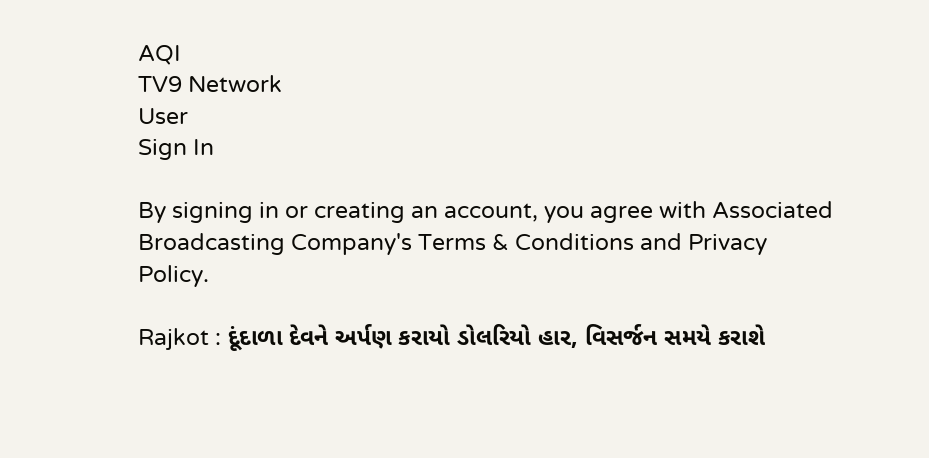AQI
TV9 Network
User
Sign In

By signing in or creating an account, you agree with Associated Broadcasting Company's Terms & Conditions and Privacy Policy.

Rajkot : દૂંદાળા દેવને અર્પણ કરાયો ડોલરિયો હાર, વિસર્જન સમયે કરાશે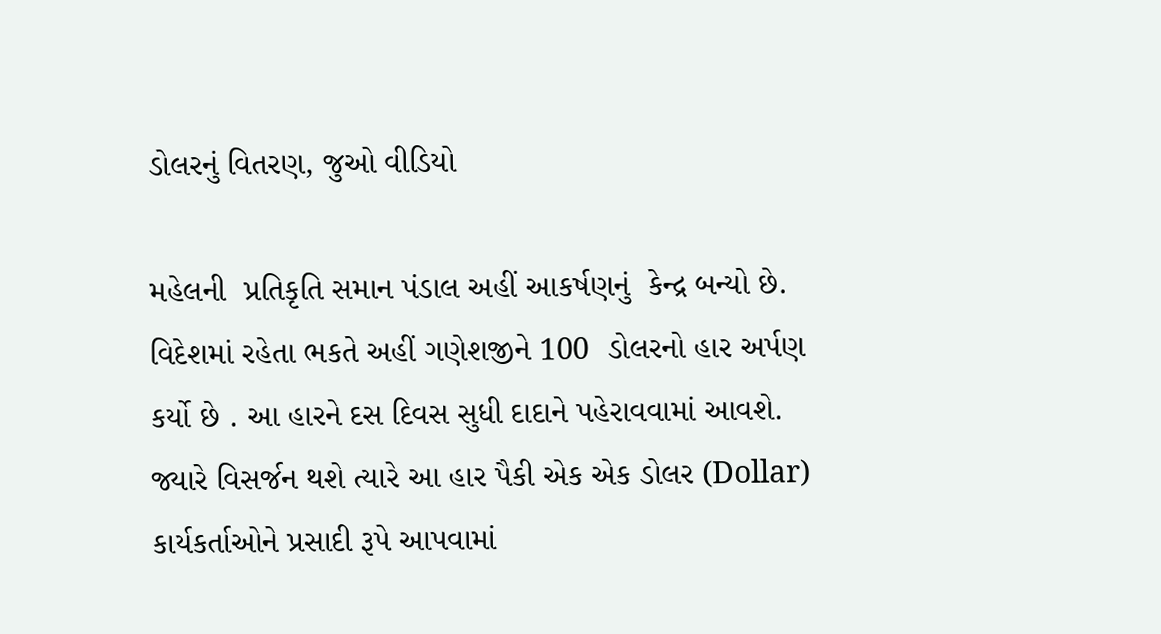ડોલરનું વિતરણ, જુઓ વીડિયો

મહેલની  પ્રતિકૃતિ સમાન પંડાલ અહીં આકર્ષણનું  કેન્દ્ર બન્યો છે.  વિદેશમાં રહેતા ભકતે અહીં ગણેશજીને 100  ડોલરનો હાર અર્પણ કર્યો છે . આ હારને દસ દિવસ સુધી દાદાને પહેરાવવામાં આવશે. જ્યારે વિસર્જન થશે ત્યારે આ હાર પૈકી એક એક ડોલર (Dollar) કાર્યકર્તાઓને પ્રસાદી રૂપે આપવામાં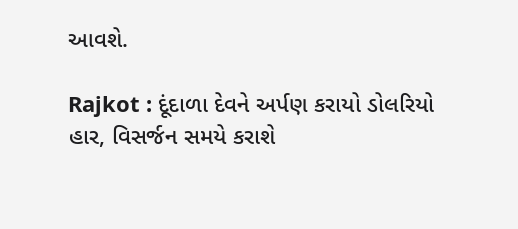આવશે.

Rajkot : દૂંદાળા દેવને અર્પણ કરાયો ડોલરિયો હાર, વિસર્જન સમયે કરાશે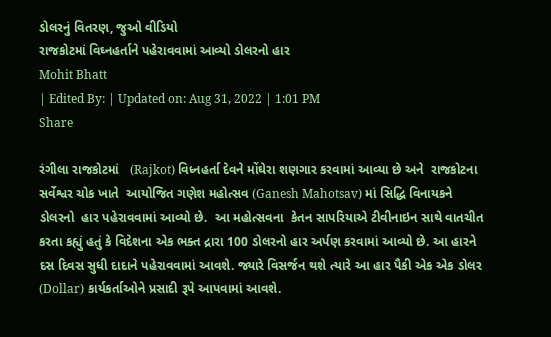ડોલરનું વિતરણ, જુઓ વીડિયો
રાજકોટમાં વિઘ્નહર્તાને પહેરાવવામાં આવ્યો ડોલરનો હાર
Mohit Bhatt
| Edited By: | Updated on: Aug 31, 2022 | 1:01 PM
Share

રંગીલા રાજકોટમાં   (Rajkot) વિધ્નહર્તા દેવને મોંઘેરા શણગાર કરવામાં આવ્યા છે અને  રાજકોટના સર્વેશ્વર ચોક ખાતે  આયોજિત ગણેશ મહોત્સવ (Ganesh Mahotsav) માં સિદ્ધિ વિનાયકને  ડોલરનો  હાર પહેરાવવામાં આવ્યો છે.  આ મહોત્સવના  કેતન સાપરિયાએ ટીવીનાઇન સાથે વાતચીત કરતા કહ્યું હતું કે વિદેશના એક ભક્ત દ્રારા 100 ડોલરનો હાર અર્પણ કરવામાં આવ્યો છે. આ હારને દસ દિવસ સુધી દાદાને પહેરાવવામાં આવશે. જ્યારે વિસર્જન થશે ત્યારે આ હાર પૈકી એક એક ડોલર (Dollar) કાર્યકર્તાઓને પ્રસાદી રૂપે આપવામાં આવશે.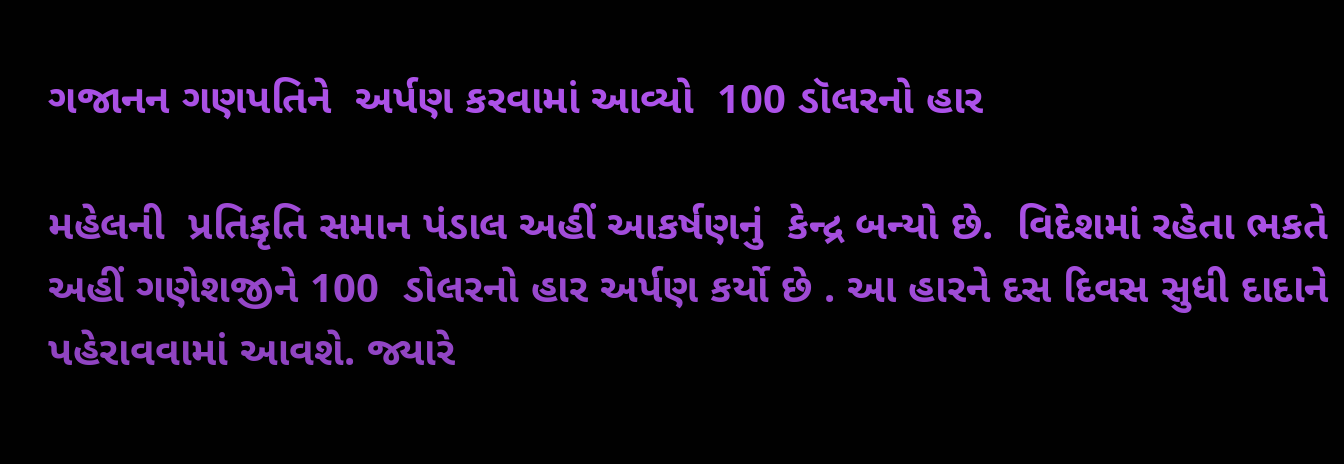ગજાનન ગણપતિને  અર્પણ કરવામાં આવ્યો  100 ડૉલરનો હાર

મહેલની  પ્રતિકૃતિ સમાન પંડાલ અહીં આકર્ષણનું  કેન્દ્ર બન્યો છે.  વિદેશમાં રહેતા ભકતે અહીં ગણેશજીને 100  ડોલરનો હાર અર્પણ કર્યો છે . આ હારને દસ દિવસ સુધી દાદાને પહેરાવવામાં આવશે. જ્યારે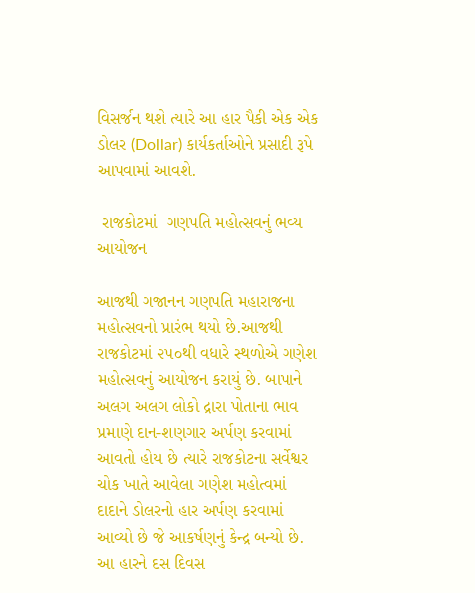વિસર્જન થશે ત્યારે આ હાર પૈકી એક એક ડોલર (Dollar) કાર્યકર્તાઓને પ્રસાદી રૂપે આપવામાં આવશે.

 રાજકોટમાં  ગણપતિ મહોત્સવનું ભવ્ય આયોજન

આજથી ગજાનન ગણપતિ મહારાજના મહોત્સવનો પ્રારંભ થયો છે.આજથી રાજકોટમાં ૨૫૦થી વધારે સ્થળોએ ગણેશ મહોત્સવનું આયોજન કરાયું છે. બાપાને અલગ અલગ લોકો દ્રારા પોતાના ભાવ પ્રમાણે દાન-શણગાર અર્પણ કરવામાં આવતો હોય છે ત્યારે રાજકોટના સર્વેશ્વર ચોક ખાતે આવેલા ગણેશ મહોત્વમાં દાદાને ડોલરનો હાર અર્પણ કરવામાં આવ્યો છે જે આકર્ષણનું કેન્દ્ર બન્યો છે. આ હારને દસ દિવસ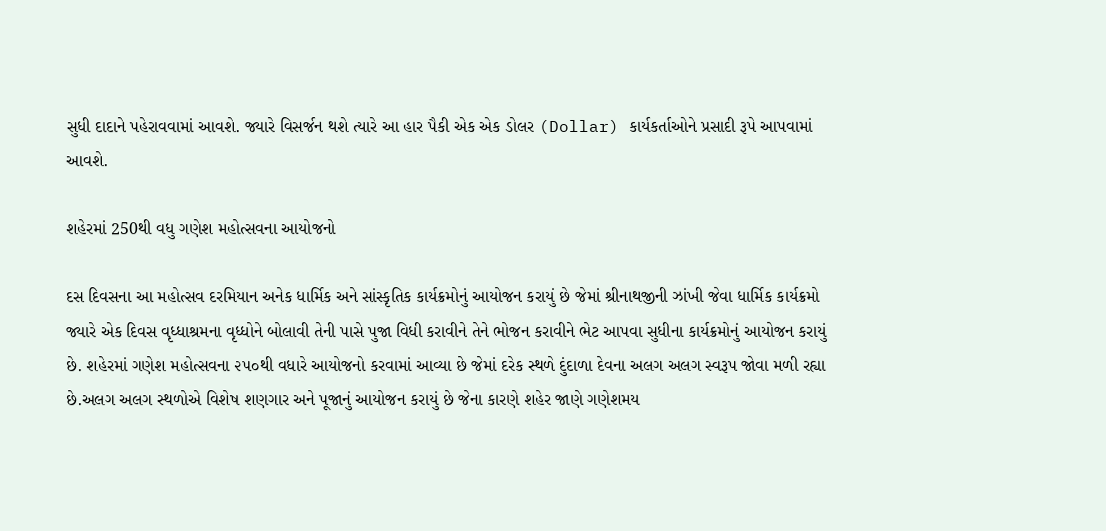સુધી દાદાને પહેરાવવામાં આવશે. જ્યારે વિસર્જન થશે ત્યારે આ હાર પૈકી એક એક ડોલર (Dollar) કાર્યકર્તાઓને પ્રસાદી રૂપે આપવામાં આવશે.

શહેરમાં 250થી વધુ ગણેશ મહોત્સવના આયોજનો

દસ દિવસના આ મહોત્સવ દરમિયાન અનેક ધાર્મિક અને સાંસ્કૃતિક કાર્યક્રમોનું આયોજન કરાયું છે જેમાં શ્રીનાથજીની ઝાંખી જેવા ધાર્મિક કાર્યક્રમો જ્યારે એક દિવસ વૃધ્ધાશ્રમના વૃધ્ધોને બોલાવી તેની પાસે પુજા વિધી કરાવીને તેને ભોજન કરાવીને ભેટ આપવા સુધીના કાર્યક્રમોનું આયોજન કરાયું છે. શહેરમાં ગણેશ મહોત્સવના ૨૫૦થી વધારે આયોજનો કરવામાં આવ્યા છે જેમાં દરેક સ્થળે દુંદાળા દેવના અલગ અલગ સ્વરૂપ જોવા મળી રહ્યા છે.અલગ અલગ સ્થળોએ વિશેષ શણગાર અને પૂજાનું આયોજન કરાયું છે જેના કારણે શહેર જાણે ગણેશમય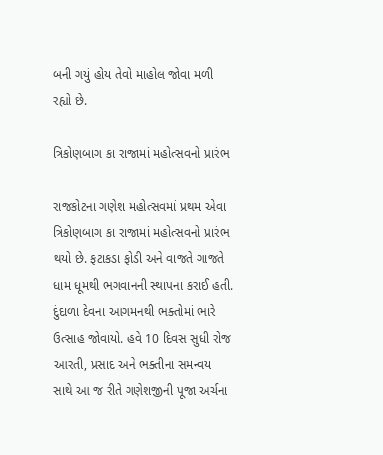બની ગયું હોય તેવો માહોલ જોવા મળી રહ્યો છે.

ત્રિકોણબાગ કા રાજામાં મહોત્સવનો પ્રારંભ

રાજકોટના ગણેશ મહોત્સવમાં પ્રથમ એવા ત્રિકોણબાગ કા રાજામાં મહોત્સવનો પ્રારંભ થયો છે. ફટાકડા ફોડી અને વાજતે ગાજતે ધામ ધૂમથી ભગવાનની સ્થાપના કરાઈ હતી. દુંદાળા દેવના આગમનથી ભક્તોમાં ભારે ઉત્સાહ જોવાયો. હવે 10 દિવસ સુધી રોજ આરતી, પ્રસાદ અને ભક્તીના સમન્વય સાથે આ જ રીતે ગણેશજીની પૂજા અર્ચના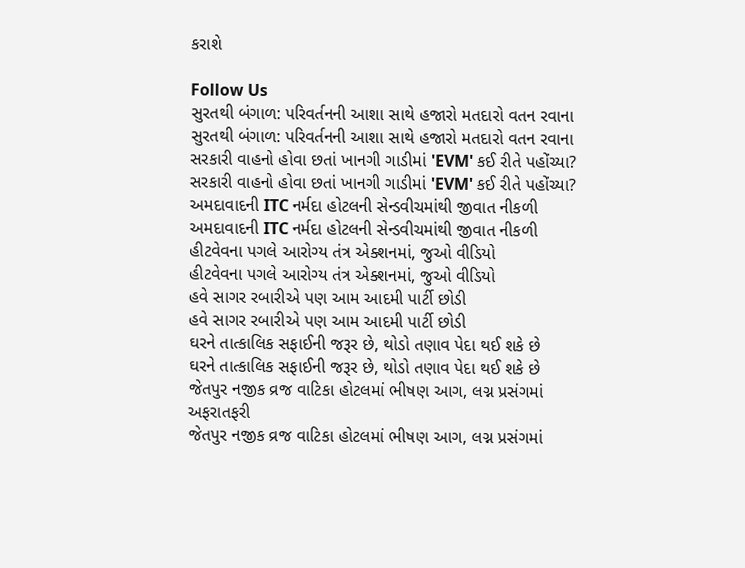કરાશે

Follow Us
સુરતથી બંગાળ: પરિવર્તનની આશા સાથે હજારો મતદારો વતન રવાના
સુરતથી બંગાળ: પરિવર્તનની આશા સાથે હજારો મતદારો વતન રવાના
સરકારી વાહનો હોવા છતાં ખાનગી ગાડીમાં 'EVM' કઈ રીતે પહોંચ્યા?
સરકારી વાહનો હોવા છતાં ખાનગી ગાડીમાં 'EVM' કઈ રીતે પહોંચ્યા?
અમદાવાદની ITC નર્મદા હોટલની સેન્ડવીચમાંથી જીવાત નીકળી
અમદાવાદની ITC નર્મદા હોટલની સેન્ડવીચમાંથી જીવાત નીકળી
હીટવેવના પગલે આરોગ્ય તંત્ર એક્શનમાં, જુઓ વીડિયો
હીટવેવના પગલે આરોગ્ય તંત્ર એક્શનમાં, જુઓ વીડિયો
હવે સાગર રબારીએ પણ આમ આદમી પાર્ટી છોડી
હવે સાગર રબારીએ પણ આમ આદમી પાર્ટી છોડી
ઘરને તાત્કાલિક સફાઈની જરૂર છે, થોડો તણાવ પેદા થઈ શકે છે
ઘરને તાત્કાલિક સફાઈની જરૂર છે, થોડો તણાવ પેદા થઈ શકે છે
જેતપુર નજીક વ્રજ વાટિકા હોટલમાં ભીષણ આગ, લગ્ન પ્રસંગમાં અફરાતફરી
જેતપુર નજીક વ્રજ વાટિકા હોટલમાં ભીષણ આગ, લગ્ન પ્રસંગમાં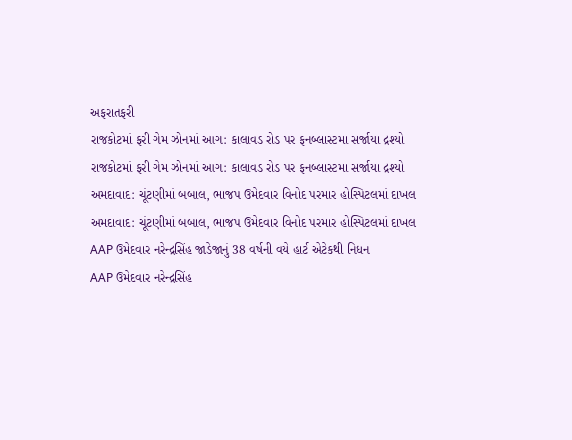અફરાતફરી
રાજકોટમાં ફરી ગેમ ઝોનમાં આગ: કાલાવડ રોડ પર ફનબ્લાસ્ટમા સર્જાયા દ્રશ્યો
રાજકોટમાં ફરી ગેમ ઝોનમાં આગ: કાલાવડ રોડ પર ફનબ્લાસ્ટમા સર્જાયા દ્રશ્યો
અમદાવાદ: ચૂંટણીમાં બબાલ, ભાજપ ઉમેદવાર વિનોદ પરમાર હોસ્પિટલમાં દાખલ
અમદાવાદ: ચૂંટણીમાં બબાલ, ભાજપ ઉમેદવાર વિનોદ પરમાર હોસ્પિટલમાં દાખલ
AAP ઉમેદવાર નરેન્દ્રસિંહ જાડેજાનું 38 વર્ષની વયે હાર્ટ એટેકથી નિધન
AAP ઉમેદવાર નરેન્દ્રસિંહ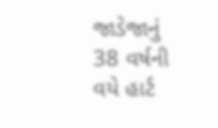જાડેજાનું 38 વર્ષની વયે હાર્ટ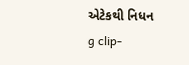એટેકથી નિધન
g clip-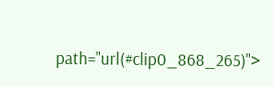path="url(#clip0_868_265)">